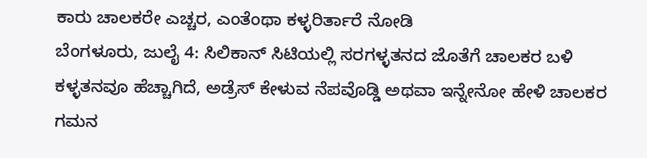ಕಾರು ಚಾಲಕರೇ ಎಚ್ಚರ, ಎಂತೆಂಥಾ ಕಳ್ಳರಿರ್ತಾರೆ ನೋಡಿ
ಬೆಂಗಳೂರು, ಜುಲೈ 4: ಸಿಲಿಕಾನ್ ಸಿಟಿಯಲ್ಲಿ ಸರಗಳ್ಳತನದ ಜೊತೆಗೆ ಚಾಲಕರ ಬಳಿ ಕಳ್ಳತನವೂ ಹೆಚ್ಚಾಗಿದೆ, ಅಡ್ರೆಸ್ ಕೇಳುವ ನೆಪವೊಡ್ಡಿ ಅಥವಾ ಇನ್ನೇನೋ ಹೇಳಿ ಚಾಲಕರ ಗಮನ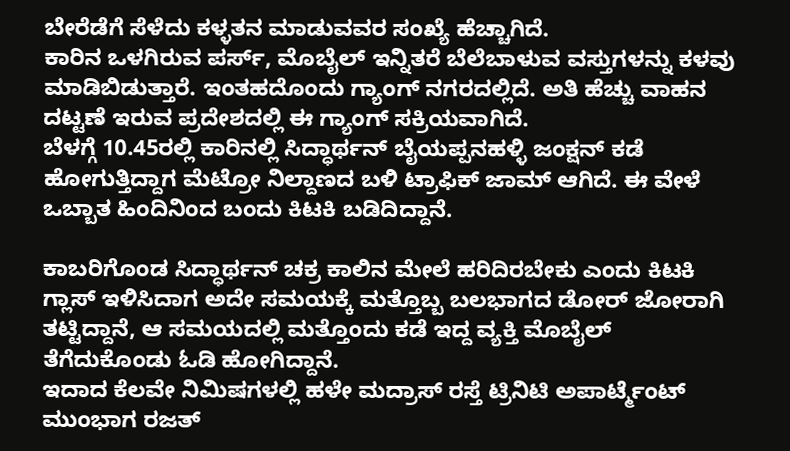ಬೇರೆಡೆಗೆ ಸೆಳೆದು ಕಳ್ಳತನ ಮಾಡುವವರ ಸಂಖ್ಯೆ ಹೆಚ್ಚಾಗಿದೆ.
ಕಾರಿನ ಒಳಗಿರುವ ಪರ್ಸ್, ಮೊಬೈಲ್ ಇನ್ನಿತರೆ ಬೆಲೆಬಾಳುವ ವಸ್ತುಗಳನ್ನು ಕಳವು ಮಾಡಿಬಿಡುತ್ತಾರೆ. ಇಂತಹದೊಂದು ಗ್ಯಾಂಗ್ ನಗರದಲ್ಲಿದೆ. ಅತಿ ಹೆಚ್ಚು ವಾಹನ ದಟ್ಟಣೆ ಇರುವ ಪ್ರದೇಶದಲ್ಲಿ ಈ ಗ್ಯಾಂಗ್ ಸಕ್ರಿಯವಾಗಿದೆ.
ಬೆಳಗ್ಗೆ 10.45ರಲ್ಲಿ ಕಾರಿನಲ್ಲಿ ಸಿದ್ಧಾರ್ಥನ್ ಬೈಯಪ್ಪನಹಳ್ಳಿ ಜಂಕ್ಷನ್ ಕಡೆ ಹೋಗುತ್ತಿದ್ದಾಗ ಮೆಟ್ರೋ ನಿಲ್ದಾಣದ ಬಳಿ ಟ್ರಾಫಿಕ್ ಜಾಮ್ ಆಗಿದೆ. ಈ ವೇಳೆ ಒಬ್ಬಾತ ಹಿಂದಿನಿಂದ ಬಂದು ಕಿಟಕಿ ಬಡಿದಿದ್ದಾನೆ.

ಕಾಬರಿಗೊಂಡ ಸಿದ್ಧಾರ್ಥನ್ ಚಕ್ರ ಕಾಲಿನ ಮೇಲೆ ಹರಿದಿರಬೇಕು ಎಂದು ಕಿಟಕಿ ಗ್ಲಾಸ್ ಇಳಿಸಿದಾಗ ಅದೇ ಸಮಯಕ್ಕೆ ಮತ್ತೊಬ್ಬ ಬಲಭಾಗದ ಡೋರ್ ಜೋರಾಗಿ ತಟ್ಟಿದ್ದಾನೆ, ಆ ಸಮಯದಲ್ಲಿ ಮತ್ತೊಂದು ಕಡೆ ಇದ್ದ ವ್ಯಕ್ತಿ ಮೊಬೈಲ್ ತೆಗೆದುಕೊಂಡು ಓಡಿ ಹೋಗಿದ್ದಾನೆ.
ಇದಾದ ಕೆಲವೇ ನಿಮಿಷಗಳಲ್ಲಿ ಹಳೇ ಮದ್ರಾಸ್ ರಸ್ತೆ ಟ್ರಿನಿಟಿ ಅಪಾರ್ಟ್ಮೆಂಟ್ ಮುಂಭಾಗ ರಜತ್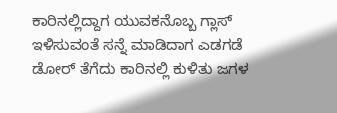ಕಾರಿನಲ್ಲಿದ್ದಾಗ ಯುವಕನೊಬ್ಬ ಗ್ಲಾಸ್ ಇಳಿಸುವಂತೆ ಸನ್ನೆ ಮಾಡಿದಾಗ ಎಡಗಡೆ ಡೋರ್ ತೆಗೆದು ಕಾರಿನಲ್ಲಿ ಕುಳಿತು ಜಗಳ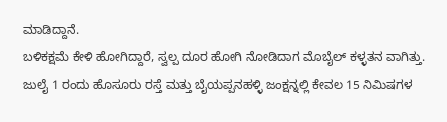ಮಾಡಿದ್ದಾನೆ.
ಬಳಿಕಕ್ಷಮೆ ಕೇಳಿ ಹೋಗಿದ್ದಾರೆ, ಸ್ವಲ್ಪ ದೂರ ಹೋಗಿ ನೋಡಿದಾಗ ಮೊಬೈಲ್ ಕಳ್ಳತನ ವಾಗಿತ್ತು.
ಜುಲೈ 1 ರಂದು ಹೊಸೂರು ರಸ್ತೆ ಮತ್ತು ಬೈಯಪ್ಪನಹಳ್ಳಿ ಜಂಕ್ಷನ್ನಲ್ಲಿ ಕೇವಲ 15 ನಿಮಿಷಗಳ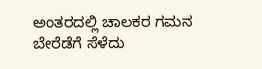ಅಂತರದಲ್ಲಿ ಚಾಲಕರ ಗಮನ ಬೇರೆಡೆಗೆ ಸೆಳೆದು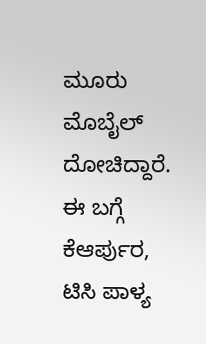ಮೂರು ಮೊಬೈಲ್ ದೋಚಿದ್ದಾರೆ.
ಈ ಬಗ್ಗೆ ಕೆಆರ್ಪುರ, ಟಿಸಿ ಪಾಳ್ಯ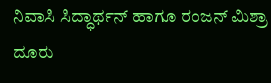ನಿವಾಸಿ ಸಿದ್ಧಾರ್ಥನ್ ಹಾಗೂ ರಂಜನ್ ಮಿಶ್ರಾ ದೂರು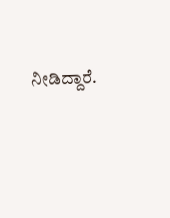ನೀಡಿದ್ದಾರೆ.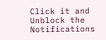Click it and Unblock the Notifications